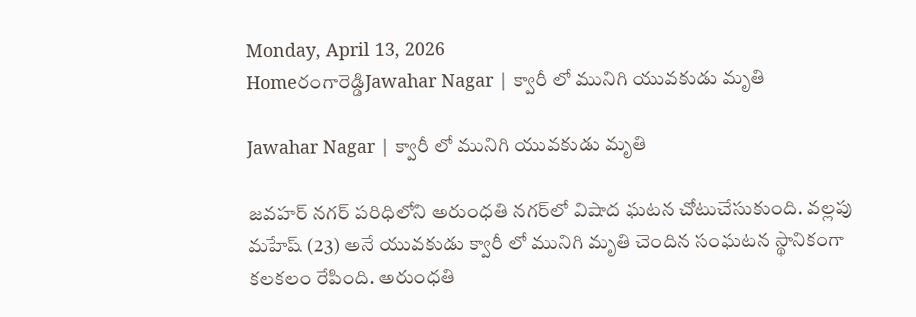Monday, April 13, 2026
Homeరంగారెడ్డిJawahar Nagar | క్వారీ లో మునిగి యువకుడు మృతి

Jawahar Nagar | క్వారీ లో మునిగి యువకుడు మృతి

జవహర్ నగర్ పరిధిలోని అరుంధతి నగర్‌లో విషాద ఘటన చోటుచేసుకుంది. వల్లపు మహేష్ (23) అనే యువకుడు క్వారీ లో మునిగి మృతి చెందిన సంఘటన స్థానికంగా కలకలం రేపింది. అరుంధతి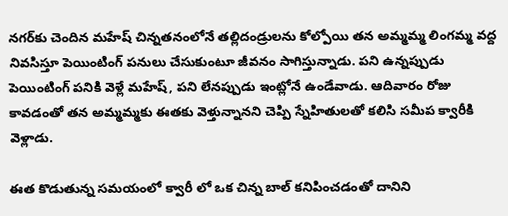నగర్‌కు చెందిన మహేష్ చిన్నతనంలోనే తల్లిదండ్రులను కోల్పోయి తన అమ్మమ్మ లింగమ్మ వద్ద నివసిస్తూ పెయింటింగ్ పనులు చేసుకుంటూ జీవనం సాగిస్తున్నాడు. పని ఉన్నప్పుడు పెయింటింగ్ పనికి వెళ్లే మహేష్, పని లేనప్పుడు ఇంట్లోనే ఉండేవాడు. ఆదివారం రోజు కావడంతో తన అమ్మమ్మకు ఈతకు వెళ్తున్నానని చెప్పి స్నేహితులతో కలిసి సమీప క్వారీకి వెళ్లాడు.

ఈత కొడుతున్న సమయంలో క్వారీ లో ఒక చిన్న బాల్ కనిపించడంతో దానిని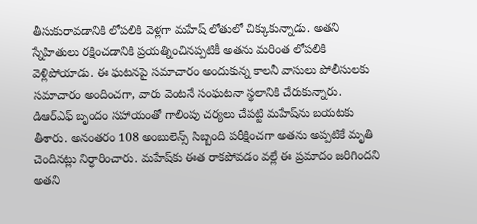తీసుకురావడానికి లోపలికి వెళ్లగా మహేష్ లోతులో చిక్కుకున్నాడు. అతని స్నేహితులు రక్షించడానికి ప్రయత్నించినప్పటికీ అతను మరింత లోపలికి వెళ్లిపోయాడు. ఈ ఘటనపై సమాచారం అందుకున్న కాలనీ వాసులు పోలీసులకు సమాచారం అందించగా, వారు వెంటనే సంఘటనా స్థలానికి చేరుకున్నారు. డిఆర్ఎఫ్ బృందం సహాయంతో గాలింపు చర్యలు చేపట్టి మహేష్‌ను బయటకు తీశారు. అనంతరం 108 అంబులెన్స్ సిబ్బంది పరీక్షించగా అతను అప్పటికే మృతి చెందినట్లు నిర్ధారించారు. మహేష్‌కు ఈత రాకపోవడం వల్లే ఈ ప్రమాదం జరిగిందని అతని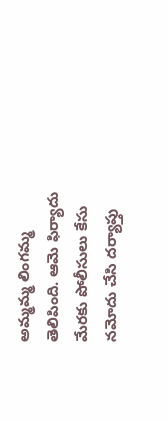అమ్మమ్మ లింగమ్మ తెలిపింది. ఆమె ఫిర్యాదు మేరకు పోలీసులు కేసు నమోదు చేసి దర్యాప్తు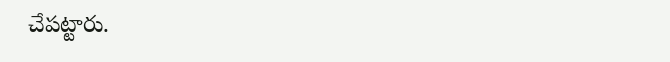చేపట్టారు.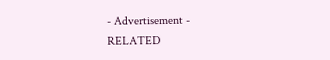- Advertisement -
RELATED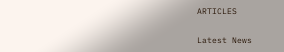ARTICLES

Latest News